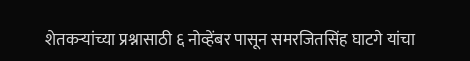शेतकऱ्यांच्या प्रश्नासाठी ६ नोव्हेंबर पासून समरजितसिंह घाटगे यांचा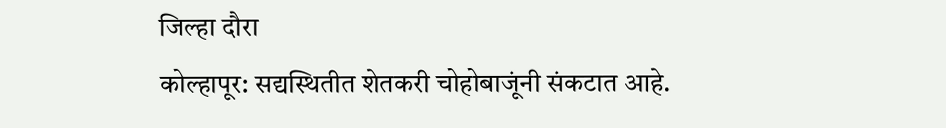जिल्हा दौरा
कोल्हापूर: सद्यस्थितीत शेतकरी चोहोबाजूंनी संकटात आहे.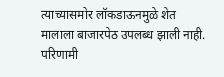त्याच्यासमोर लॉकडाऊनमुळे शेत मालाला बाजारपेठ उपलब्ध झाली नाही. परिणामी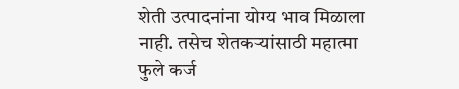शेती उत्पादनांना योग्य भाव मिळाला नाही. तसेच शेतकऱ्यांसाठी महात्मा फुले कर्ज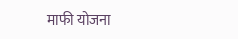माफी योजना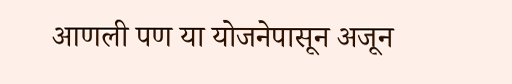आणली पण या योजनेपासून अजून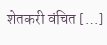शेतकरी वंचित […]